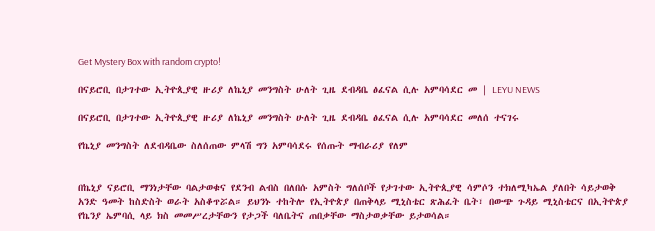Get Mystery Box with random crypto!

በናይሮቢ በታገተው ኢትዮጲያዊ ዙሪያ ለኬኒያ መንግስት ሁለት ጊዜ ደብዳቤ ፅፈናል ሲሉ አምባሳደር መ | LEYU NEWS

በናይሮቢ በታገተው ኢትዮጲያዊ ዙሪያ ለኬኒያ መንግስት ሁለት ጊዜ ደብዳቤ ፅፈናል ሲሉ አምባሳደር መለሰ ተናገሩ

የኬኒያ መንግስት ለደብዳቤው ስለሰጠው ምላሽ ግን አምባሳደሩ የሰጡት ማብራሪያ የለም


በኬኒያ ናይሮቢ ማንነታቸው ባልታወቁና የደንብ ልብስ በለበሱ አምስት ግለሰቦች የታገተው ኢትዮጲያዊ ሳምሶን ተክለሚካኤል ያለበት ሳይታወቅ አንድ ዓመት ከስድስት ወራት አስቆጥሯል። ይህንኑ ተከትሎ የኢትዮጵያ በጠቅላይ ሚኒስቴር ጽሕፈት ቤት፣ በውጭ ጉዳይ ሚኒስቴርና በኢትዮጵያ የኬንያ ኤምባሲ ላይ ክስ መመሥረታቸውን የታጋች ባለቤትና ጠበቃቸው ማስታወቃቸው ይታወሳል።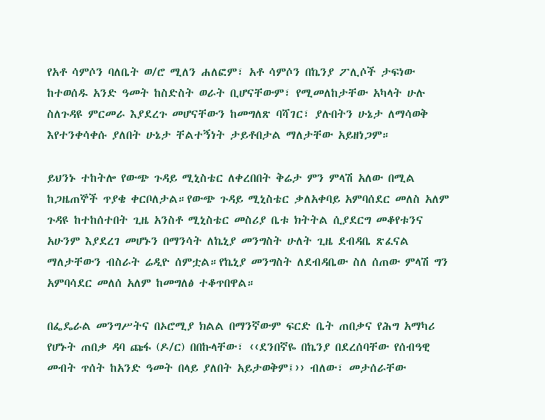የአቶ ሳምሶን ባለቤት ወ/ሮ ሚለን ሐለፎም፣ አቶ ሳምሶን በኬንያ ፖሊሶች ታፍነው ከተወሰዱ አንድ ዓመት ከስድስት ወራት ቢሆናቸውም፣ የሚመለከታቸው አካላት ሁሉ ስለጉዳዩ ምርመራ እያደረጉ መሆናቸውን ከመግለጽ ባሻገር፣ ያሉበትን ሁኔታ ለማሳወቅ እየተንቀሳቀሱ ያለበት ሁኔታ ቸልተኝነት ታይቶበታል ማለታቸው አይዘነጋም።

ይህንኑ ተከትሎ የውጭ ጉዳይ ሚኒስቴር ለቀረበበት ቅሬታ ምን ምላሽ አለው በሚል ከጋዜጠኞች ጥያቄ ቀርቦለታል።የውጭ ጉዳይ ሚኒስቴር ቃለአቀባይ አምባሰደር መለስ አለም ጉዳዩ ከተከሰተበት ጊዜ አንስቶ ሚኒስቴር መስሪያ ቤቱ ክትትል ሲያደርግ መቆየቱንና አሁንም እያደረገ መሆኑን በማንሳት ለኬኒያ መንግስት ሁለት ጊዜ ደብዳቤ ጽፈናል ማለታቸውን ብስራት ሬዲዮ ሰምቷል።የኬኒያ መንግስት ለደብዳቤው ስለ ሰጠው ምላሽ ግን አምባሳደር መለሰ አለም ከመግለፅ ተቆጥበዋል።

በፌዴራል መንግሥትና በኦሮሚያ ክልል በማንኛውም ፍርድ ቤት ጠበቃና የሕግ አማካሪ የሆኑት ጠበቃ ዳባ ጩፋ (ዶ/ር) በበኩላቸው፣ ‹‹ደንበኛዬ በኬንያ በደረሰባቸው የሰብዓዊ መብት ጥሰት ከአንድ ዓመት በላይ ያለበት አይታወቅም፤›› ብለው፣ መታሰራቸው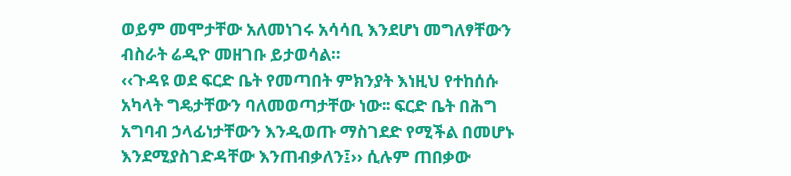ወይም መሞታቸው አለመነገሩ አሳሳቢ እንደሆነ መግለፃቸውን ብስራት ሬዲዮ መዘገቡ ይታወሳል።
‹‹ጉዳዩ ወደ ፍርድ ቤት የመጣበት ምክንያት እነዚህ የተከሰሱ አካላት ግዴታቸውን ባለመወጣታቸው ነው፡፡ ፍርድ ቤት በሕግ አግባብ ኃላፊነታቸውን እንዲወጡ ማስገደድ የሚችል በመሆኑ እንደሚያስገድዳቸው እንጠብቃለን፤›› ሲሉም ጠበቃው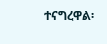ተናግረዋል፡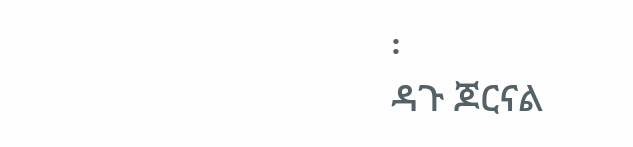፡
ዳጉ ጆርናል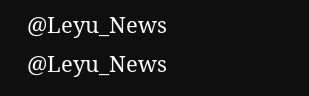@Leyu_News
@Leyu_News